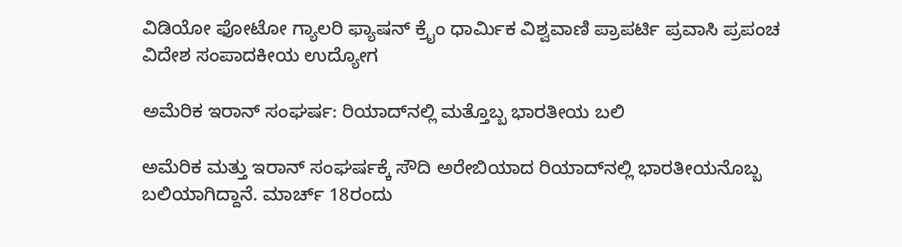ವಿಡಿಯೋ ಫೋಟೋ ಗ್ಯಾಲರಿ ಫ್ಯಾಷನ್ ಕ್ರೈಂ ಧಾರ್ಮಿಕ ವಿಶ್ವವಾಣಿ ಪ್ರಾಪರ್ಟಿ ಪ್ರವಾಸಿ ಪ್ರಪಂಚ ವಿದೇಶ ಸಂಪಾದಕೀಯ ಉದ್ಯೋಗ

ಅಮೆರಿಕ ಇರಾನ್ ಸಂಘರ್ಷ: ರಿಯಾದ್‌ನಲ್ಲಿ ಮತ್ತೊಬ್ಬ ಭಾರತೀಯ ಬಲಿ

ಅಮೆರಿಕ ಮತ್ತು ಇರಾನ್ ಸಂಘರ್ಷಕ್ಕೆ ಸೌದಿ ಅರೇಬಿಯಾದ ರಿಯಾದ್‌ನಲ್ಲಿ ಭಾರತೀಯನೊಬ್ಬ ಬಲಿಯಾಗಿದ್ದಾನೆ. ಮಾರ್ಚ್ 18ರಂದು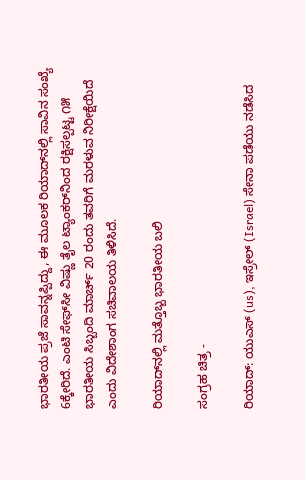ಭಾರತೀಯ ಪ್ರಜೆ ಸಾವನ್ನಪ್ಪಿದ್ದು, ಈ ಮೂಲಕ ರಿಯಾದ್‌ನಲ್ಲಿ ಸಾವಿನ ಸಂಖ್ಯೆ 6ಕ್ಕೇರಿದೆ. ಎಂಟಿ ಸೇಫ್‌ಸೀ ವಿಷ್ಣು ತೈಲ ಟ್ಯಾಂಕರ್‌ನಿಂದ ರಕ್ಷಿಸಲ್ಪಟ್ಟ ೧೫ ಭಾರತೀಯ ಸಿಬ್ಬಂದಿ ಮಾರ್ಚ್ 20 ರಂದು ತವರಿಗೆ ಮರಳುವ ನಿರೀಕ್ಷೆಯಿದೆ ಎಂದು ವಿದೇಶಾಂಗ ಸಚಿವಾಲಯ ತಿಳಿಸಿದೆ.

ರಿಯಾದ್‌ನಲ್ಲಿ ಮತ್ತೊಬ್ಬ ಭಾರತೀಯ ಬಲಿ

ಸಂಗ್ರಹ ಚಿತ್ರ -

ರಿಯಾದ್: ಯುಎಸ್ (us), ಇಸ್ರೇಲ್ (Israel) ಸೇನಾ ಪಡೆಯು ನಡೆಸಿದ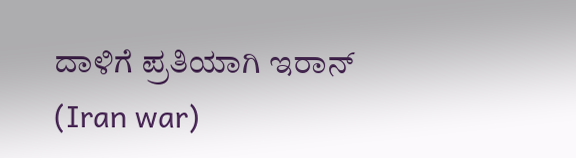ದಾಳಿಗೆ ಪ್ರತಿಯಾಗಿ ಇರಾನ್ (Iran war)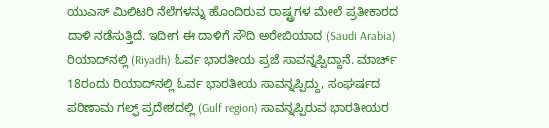ಯುಎಸ್ ಮಿಲಿಟರಿ ನೆಲೆಗಳನ್ನು ಹೊಂದಿರುವ ರಾಷ್ಟ್ರಗಳ ಮೇಲೆ ಪ್ರತೀಕಾರದ ದಾಳಿ ನಡೆಸುತ್ತಿದೆ. ಇದೀಗ ಈ ದಾಳಿಗೆ ಸೌದಿ ಅರೇಬಿಯಾದ (Saudi Arabia) ರಿಯಾದ್‌ನಲ್ಲಿ (Riyadh) ಓರ್ವ ಭಾರತೀಯ ಪ್ರಜೆ ಸಾವನ್ನಪ್ಪಿದ್ದಾನೆ. ಮಾರ್ಚ್ 18ರಂದು ರಿಯಾದ್‌ನಲ್ಲಿ ಓರ್ವ ಭಾರತೀಯ ಸಾವನ್ನಪ್ಪಿದ್ದು, ಸಂಘರ್ಷದ ಪರಿಣಾಮ ಗಲ್ಫ್ ಪ್ರದೇಶದಲ್ಲಿ (Gulf region) ಸಾವನ್ನಪ್ಪಿರುವ ಭಾರತೀಯರ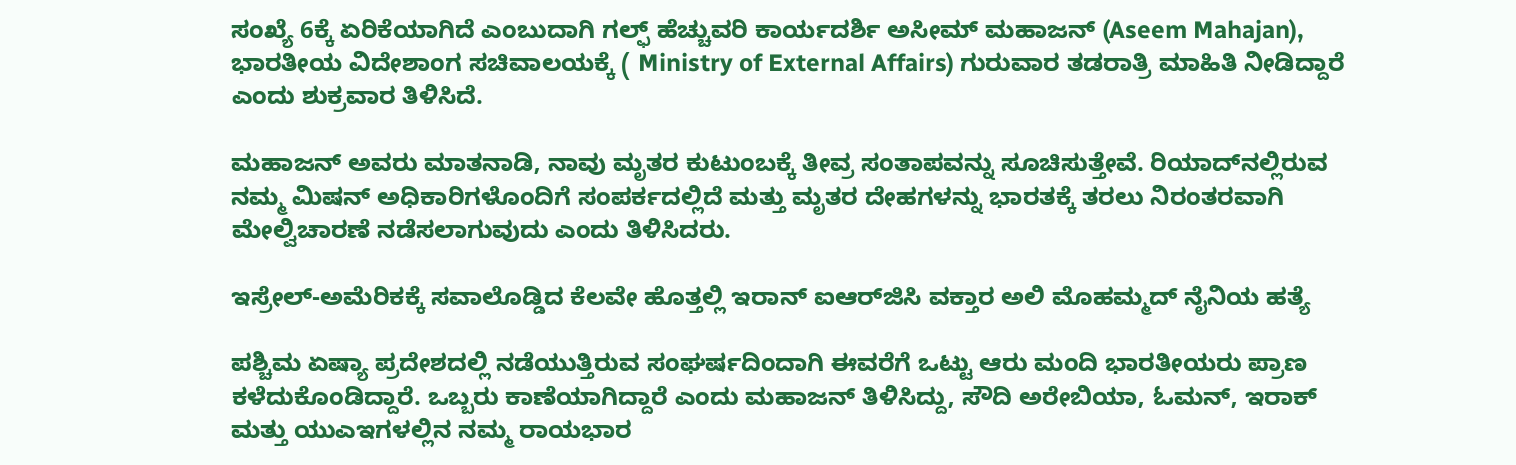ಸಂಖ್ಯೆ 6ಕ್ಕೆ ಏರಿಕೆಯಾಗಿದೆ ಎಂಬುದಾಗಿ ಗಲ್ಫ್ ಹೆಚ್ಚುವರಿ ಕಾರ್ಯದರ್ಶಿ ಅಸೀಮ್ ಮಹಾಜನ್ (Aseem Mahajan), ಭಾರತೀಯ ವಿದೇಶಾಂಗ ಸಚಿವಾಲಯಕ್ಕೆ ( Ministry of External Affairs) ಗುರುವಾರ ತಡರಾತ್ರಿ ಮಾಹಿತಿ ನೀಡಿದ್ದಾರೆ ಎಂದು ಶುಕ್ರವಾರ ತಿಳಿಸಿದೆ.

ಮಹಾಜನ್ ಅವರು ಮಾತನಾಡಿ, ನಾವು ಮೃತರ ಕುಟುಂಬಕ್ಕೆ ತೀವ್ರ ಸಂತಾಪವನ್ನು ಸೂಚಿಸುತ್ತೇವೆ. ರಿಯಾದ್‌ನಲ್ಲಿರುವ ನಮ್ಮ ಮಿಷನ್ ಅಧಿಕಾರಿಗಳೊಂದಿಗೆ ಸಂಪರ್ಕದಲ್ಲಿದೆ ಮತ್ತು ಮೃತರ ದೇಹಗಳನ್ನು ಭಾರತಕ್ಕೆ ತರಲು ನಿರಂತರವಾಗಿ ಮೇಲ್ವಿಚಾರಣೆ ನಡೆಸಲಾಗುವುದು ಎಂದು ತಿಳಿಸಿದರು.

ಇಸ್ರೇಲ್‌-ಅಮೆರಿಕಕ್ಕೆ ಸವಾಲೊಡ್ಡಿದ ಕೆಲವೇ ಹೊತ್ತಲ್ಲಿ ಇರಾನ್‌ ಐಆರ್‌ಜಿಸಿ ವಕ್ತಾರ ಅಲಿ ಮೊಹಮ್ಮದ್ ನೈನಿಯ ಹತ್ಯೆ

ಪಶ್ಚಿಮ ಏಷ್ಯಾ ಪ್ರದೇಶದಲ್ಲಿ ನಡೆಯುತ್ತಿರುವ ಸಂಘರ್ಷದಿಂದಾಗಿ ಈವರೆಗೆ ಒಟ್ಟು ಆರು ಮಂದಿ ಭಾರತೀಯರು ಪ್ರಾಣ ಕಳೆದುಕೊಂಡಿದ್ದಾರೆ. ಒಬ್ಬರು ಕಾಣೆಯಾಗಿದ್ದಾರೆ ಎಂದು ಮಹಾಜನ್ ತಿಳಿಸಿದ್ದು, ಸೌದಿ ಅರೇಬಿಯಾ, ಓಮನ್, ಇರಾಕ್ ಮತ್ತು ಯುಎಇಗಳಲ್ಲಿನ ನಮ್ಮ ರಾಯಭಾರ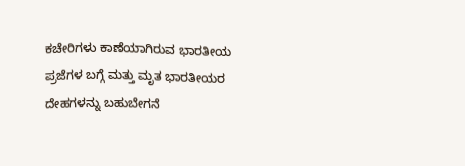ಕಚೇರಿಗಳು ಕಾಣೆಯಾಗಿರುವ ಭಾರತೀಯ ಪ್ರಜೆಗಳ ಬಗ್ಗೆ ಮತ್ತು ಮೃತ ಭಾರತೀಯರ ದೇಹಗಳನ್ನು ಬಹುಬೇಗನೆ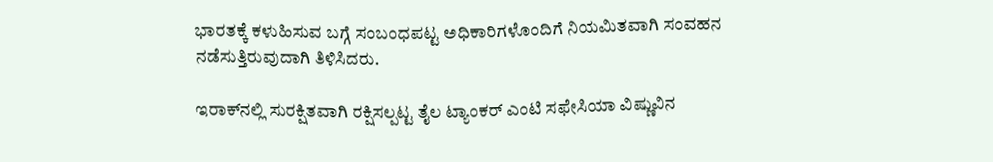ಭಾರತಕ್ಕೆ ಕಳುಹಿಸುವ ಬಗ್ಗೆ ಸಂಬಂಧಪಟ್ಟ ಅಧಿಕಾರಿಗಳೊಂದಿಗೆ ನಿಯಮಿತವಾಗಿ ಸಂವಹನ ನಡೆಸುತ್ತಿರುವುದಾಗಿ ತಿಳಿಸಿದರು.

ಇರಾಕ್‌ನಲ್ಲಿ ಸುರಕ್ಷಿತವಾಗಿ ರಕ್ಷಿಸಲ್ಪಟ್ಟ ತೈಲ ಟ್ಯಾಂಕರ್ ಎಂಟಿ ಸಫೇಸಿಯಾ ವಿಷ್ಣುವಿನ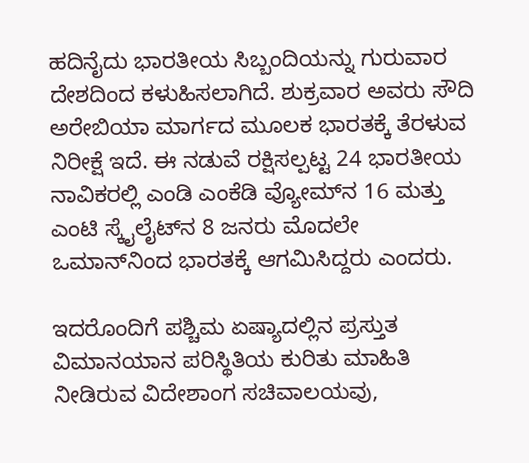ಹದಿನೈದು ಭಾರತೀಯ ಸಿಬ್ಬಂದಿಯನ್ನು ಗುರುವಾರ ದೇಶದಿಂದ ಕಳುಹಿಸಲಾಗಿದೆ. ಶುಕ್ರವಾರ ಅವರು ಸೌದಿ ಅರೇಬಿಯಾ ಮಾರ್ಗದ ಮೂಲಕ ಭಾರತಕ್ಕೆ ತೆರಳುವ ನಿರೀಕ್ಷೆ ಇದೆ. ಈ ನಡುವೆ ರಕ್ಷಿಸಲ್ಪಟ್ಟ 24 ಭಾರತೀಯ ನಾವಿಕರಲ್ಲಿ ಎಂಡಿ ಎಂಕೆಡಿ ವ್ಯೋಮ್‌ನ 16 ಮತ್ತು ಎಂಟಿ ಸ್ಕೈಲೈಟ್‌ನ 8 ಜನರು ಮೊದಲೇ ಒಮಾನ್‌ನಿಂದ ಭಾರತಕ್ಕೆ ಆಗಮಿಸಿದ್ದರು ಎಂದರು.

ಇದರೊಂದಿಗೆ ಪಶ್ಚಿಮ ಏಷ್ಯಾದಲ್ಲಿನ ಪ್ರಸ್ತುತ ವಿಮಾನಯಾನ ಪರಿಸ್ಥಿತಿಯ ಕುರಿತು ಮಾಹಿತಿ ನೀಡಿರುವ ವಿದೇಶಾಂಗ ಸಚಿವಾಲಯವು,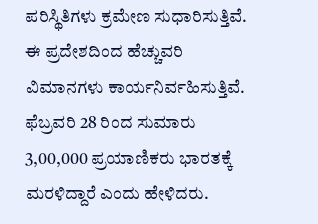ಪರಿಸ್ಥಿತಿಗಳು ಕ್ರಮೇಣ ಸುಧಾರಿಸುತ್ತಿವೆ. ಈ ಪ್ರದೇಶದಿಂದ ಹೆಚ್ಚುವರಿ ವಿಮಾನಗಳು ಕಾರ್ಯನಿರ್ವಹಿಸುತ್ತಿವೆ. ಫೆಬ್ರವರಿ 28 ರಿಂದ ಸುಮಾರು 3,00,000 ಪ್ರಯಾಣಿಕರು ಭಾರತಕ್ಕೆ ಮರಳಿದ್ದಾರೆ ಎಂದು ಹೇಳಿದರು.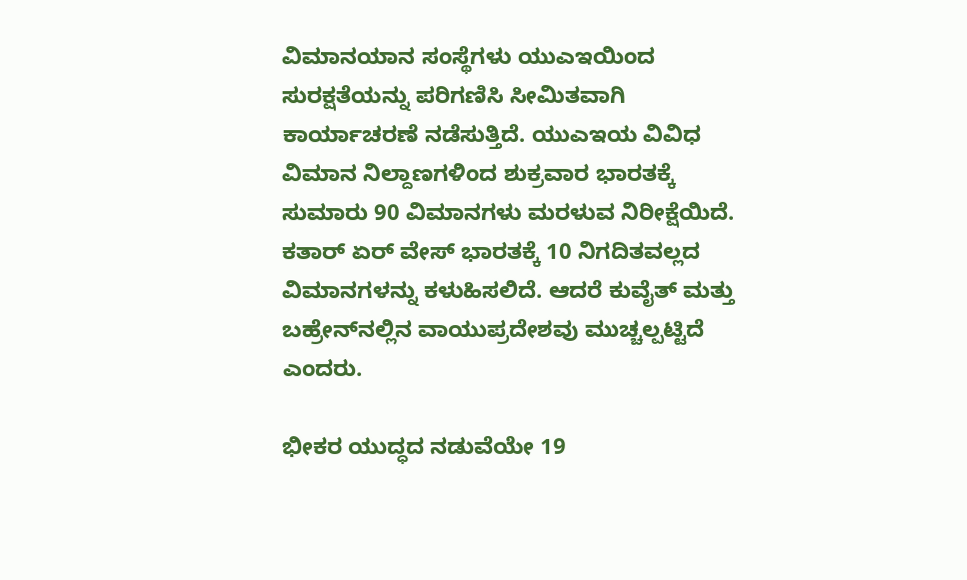ವಿಮಾನಯಾನ ಸಂಸ್ಥೆಗಳು ಯುಎಇಯಿಂದ ಸುರಕ್ಷತೆಯನ್ನು ಪರಿಗಣಿಸಿ ಸೀಮಿತವಾಗಿ ಕಾರ್ಯಾಚರಣೆ ನಡೆಸುತ್ತಿದೆ. ಯುಎಇಯ ವಿವಿಧ ವಿಮಾನ ನಿಲ್ದಾಣಗಳಿಂದ ಶುಕ್ರವಾರ ಭಾರತಕ್ಕೆ ಸುಮಾರು 90 ವಿಮಾನಗಳು ಮರಳುವ ನಿರೀಕ್ಷೆಯಿದೆ. ಕತಾರ್ ಏರ್ ವೇಸ್ ಭಾರತಕ್ಕೆ 10 ನಿಗದಿತವಲ್ಲದ ವಿಮಾನಗಳನ್ನು ಕಳುಹಿಸಲಿದೆ. ಆದರೆ ಕುವೈತ್ ಮತ್ತು ಬಹ್ರೇನ್‌ನಲ್ಲಿನ ವಾಯುಪ್ರದೇಶವು ಮುಚ್ಚಲ್ಪಟ್ಟಿದೆ ಎಂದರು.

ಭೀಕರ ಯುದ್ಧದ ನಡುವೆಯೇ 19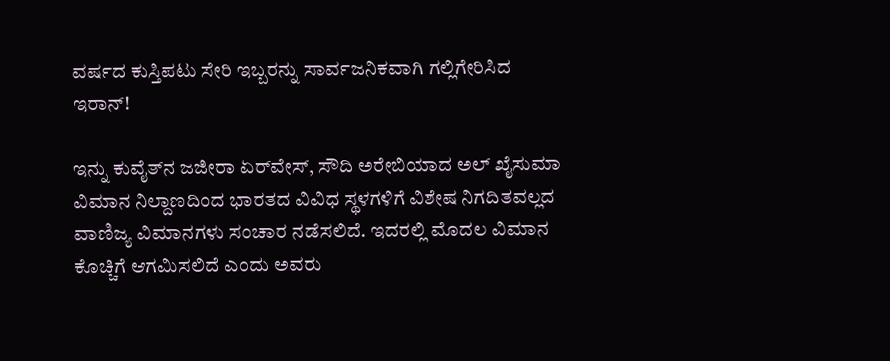ವರ್ಷದ ಕುಸ್ತಿಪಟು ಸೇರಿ ಇಬ್ಬರನ್ನು ಸಾರ್ವಜನಿಕವಾಗಿ ಗಲ್ಲಿಗೇರಿಸಿದ ಇರಾನ್!

ಇನ್ನು ಕುವೈತ್‌ನ ಜಜೀರಾ ಏರ್‌ವೇಸ್, ಸೌದಿ ಅರೇಬಿಯಾದ ಅಲ್ ಖೈಸುಮಾ ವಿಮಾನ ನಿಲ್ದಾಣದಿಂದ ಭಾರತದ ವಿವಿಧ ಸ್ಥಳಗಳಿಗೆ ವಿಶೇಷ ನಿಗದಿತವಲ್ಲದ ವಾಣಿಜ್ಯ ವಿಮಾನಗಳು ಸಂಚಾರ ನಡೆಸಲಿದೆ. ಇದರಲ್ಲಿ ಮೊದಲ ವಿಮಾನ ಕೊಚ್ಚಿಗೆ ಆಗಮಿಸಲಿದೆ ಎಂದು ಅವರು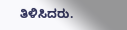ತಿಳಿಸಿದರು.